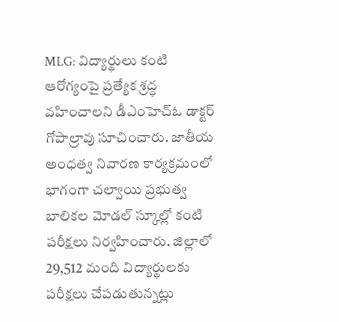MLG: విద్యార్థులు కంటి ఆరోగ్యంపై ప్రత్యేక శ్రద్ధ వహించాలని డీఎంహెచ్ఓ డాక్టర్ గోపాల్రావు సూచించారు. జాతీయ అంధత్వ నివారణ కార్యక్రమంలో భాగంగా చల్వాయి ప్రభుత్వ బాలికల మోడల్ స్కూల్లో కంటి పరీక్షలు నిర్వహించారు. జిల్లాలో 29,512 మంది విద్యార్థులకు పరీక్షలు చేపడుతున్నట్లు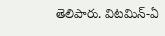తెలిపారు. విటమిన్-ఏ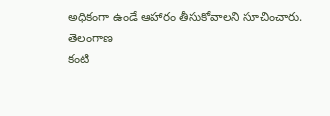అధికంగా ఉండే ఆహారం తీసుకోవాలని సూచించారు.
తెలంగాణ
కంటి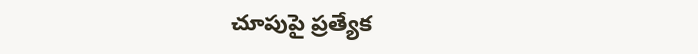చూపుపై ప్రత్యేక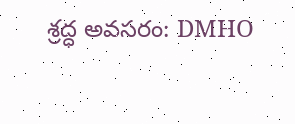శ్రద్ధ అవసరం: DMHO